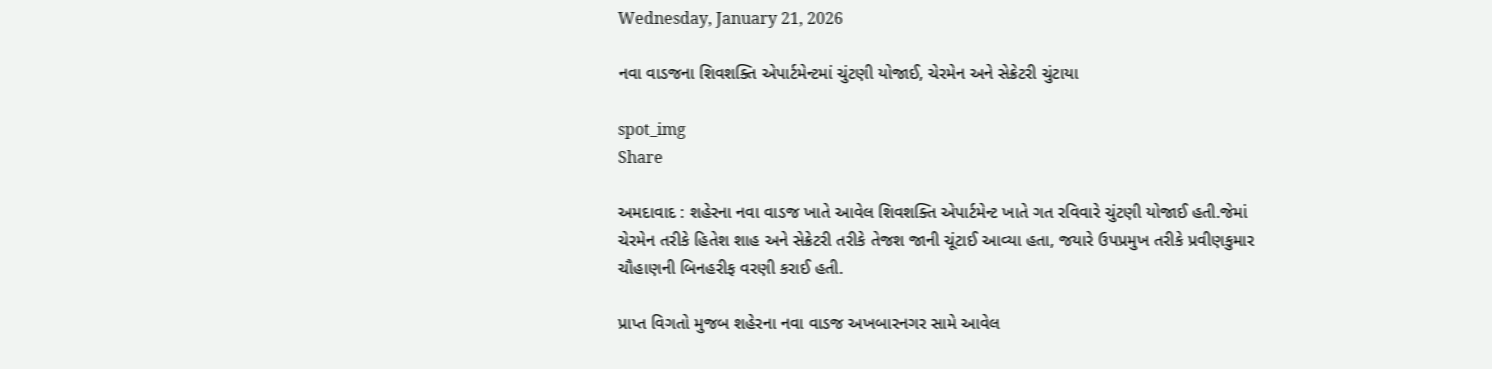Wednesday, January 21, 2026

નવા વાડજના શિવશક્તિ એપાર્ટમેન્ટમાં ચુંટણી યોજાઈ, ચેરમેન અને સેક્રેટરી ચુંટાયા

spot_img
Share

અમદાવાદ : શહેરના નવા વાડજ ખાતે આવેલ શિવશક્તિ એપાર્ટમેન્ટ ખાતે ગત રવિવારે ચુંટણી યોજાઈ હતી.જેમાં ચેરમેન તરીકે હિતેશ શાહ અને સેક્રેટરી તરીકે તેજશ જાની ચૂંટાઈ આવ્યા હતા, જયારે ઉપપ્રમુખ તરીકે પ્રવીણકુમાર ચૌહાણની બિનહરીફ વરણી કરાઈ હતી.

પ્રાપ્ત વિગતો મુજબ શહેરના નવા વાડજ અખબારનગર સામે આવેલ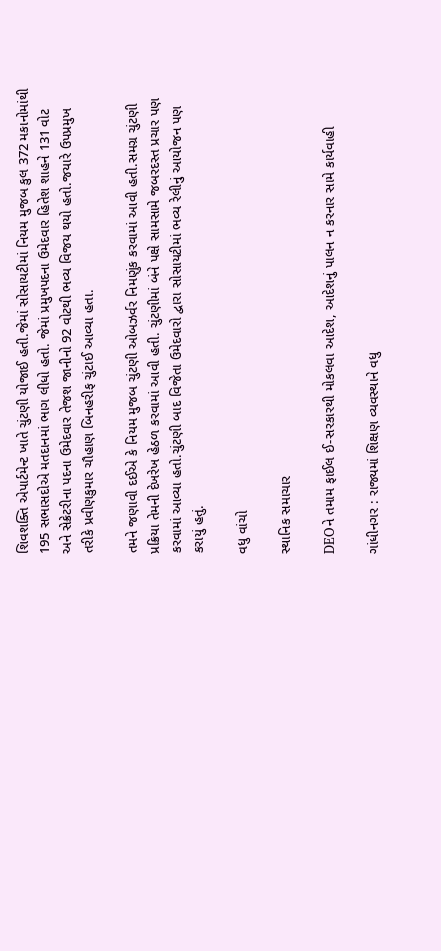શિવશક્તિ એપાર્ટમેન્ટ ખાતે ચુંટણી યોજાઈ હતી.જેમાં સોસાયટીમાં નિયમ મુજબ કુલ 372 મકાનોમાંથી 195 સભાસદોએ મતદાનમાં ભાગ લીધો હતો. જેમાં પ્રમુખપદના ઉમેદવાર હિતેશ શાહને 131 વોટ અને સેક્રેટરીના પદના ઉમેદવાર તેજશ જાનીનો 92 વોટથી ભવ્ય વિજય થયો હતો.જયારે ઉપપ્રમુખ તરીકે પ્રવીણકુમાર ચૌહાણ બિનહરીફ ચુંટાઈ આવ્યા હતા.

તમને જણાવી દઈએ કે નિયમ મુજબ ચુંટણી ઓબઝર્વર નિમણુંક કરવામાં આવી હતી.સમગ્ર ચુંટણી પ્રક્રિયા તેમની દેખરેખ હેઠળ કરવામાં આવી હતી. ચુંટણીમાં બંને પક્ષે સામસામે જબરદસ્ત પ્રચાર પણ કરવામાં આવ્યા હતો.ચુંટણી બાદ વિજેતા ઉમેદવારો દ્વારા સોસાયટીમાં ભવ્ય રેલીનું આયોજન પણ કરાયું હતું.

વધુ વાંચો

સ્થાનિક સમાચાર

DEOને તમામ ફાઈલ ઈ-સરકારથી મોકલવા આદેશ, આદેશનું પાલન ન કરનાર સામે કાર્યવાહી

ગાંધીનગર : રાજ્યમાં શિક્ષણ વ્યવસ્થાને વધુ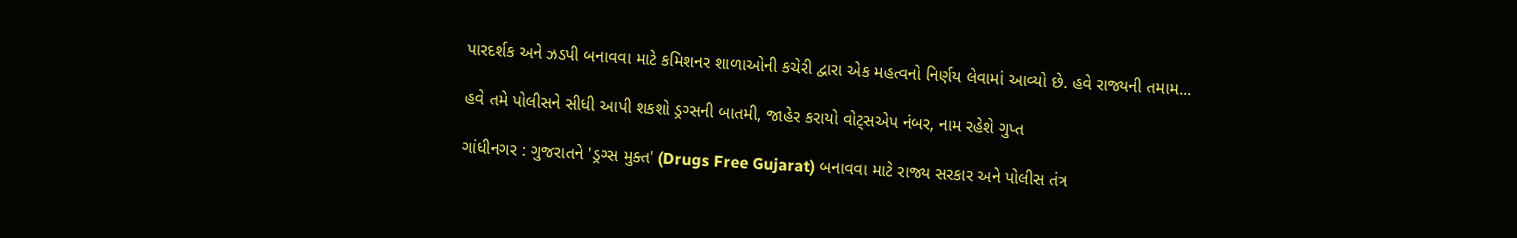પારદર્શક અને ઝડપી બનાવવા માટે કમિશનર શાળાઓની કચેરી દ્વારા એક મહત્વનો નિર્ણય લેવામાં આવ્યો છે. હવે રાજ્યની તમામ...

હવે તમે પોલીસને સીધી આપી શકશો ડ્રગ્સની બાતમી, જાહેર કરાયો વોટ્સએપ નંબર, નામ રહેશે ગુપ્ત

ગાંધીનગર : ગુજરાતને 'ડ્રગ્સ મુક્ત' (Drugs Free Gujarat) બનાવવા માટે રાજ્ય સરકાર અને પોલીસ તંત્ર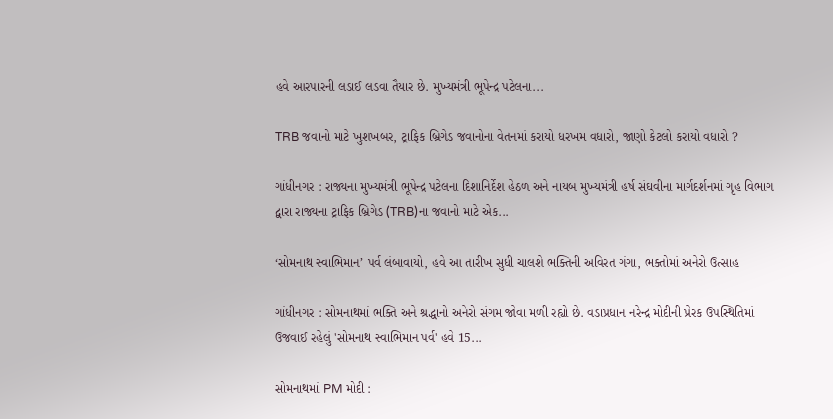હવે આરપારની લડાઈ લડવા તૈયાર છે. મુખ્યમંત્રી ભૂપેન્દ્ર પટેલના...

TRB જવાનો માટે ખુશખબર, ટ્રાફિક બ્રિગેડ જવાનોના વેતનમાં કરાયો ધરખમ વધારો, જાણો કેટલો કરાયો વધારો ?

ગાંધીનગર : રાજ્યના મુખ્યમંત્રી ભૂપેન્દ્ર પટેલના દિશાનિર્દેશ હેઠળ અને નાયબ મુખ્યમંત્રી હર્ષ સંઘવીના માર્ગદર્શનમાં ગૃહ વિભાગ દ્વારા રાજ્યના ટ્રાફિક બ્રિગેડ (TRB)ના જવાનો માટે એક...

‘સોમનાથ સ્વાભિમાન’ પર્વ લંબાવાયો, હવે આ તારીખ સુધી ચાલશે ભક્તિની અવિરત ગંગા, ભક્તોમાં અનેરો ઉત્સાહ

ગાંધીનગર : સોમનાથમાં ભક્તિ અને શ્રદ્ધાનો અનેરો સંગમ જોવા મળી રહ્યો છે. વડાપ્રધાન નરેન્દ્ર મોદીની પ્રેરક ઉપસ્થિતિમાં ઉજવાઈ રહેલું 'સોમનાથ સ્વાભિમાન પર્વ' હવે 15...

સોમનાથમાં PM મોદી :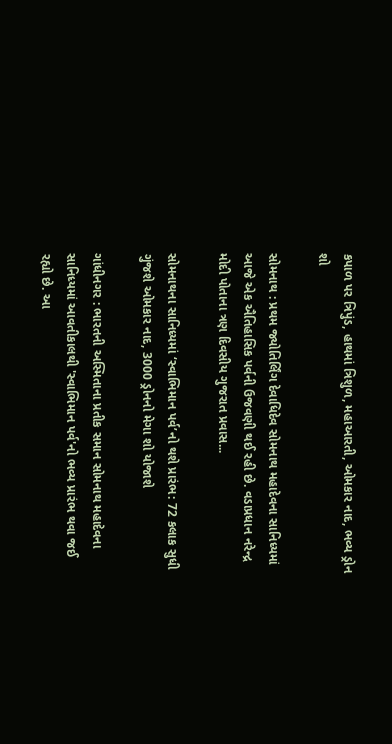કપાળ પર ત્રિપુંડ, હાથમાં ત્રિશુળ, મહાઆરતી, ઓમકાર નાદ, ભવ્ય ડ્રોન શો

સોમનાથ : પ્રથમ જ્યોતિર્લિંગ દેવાધિદેવ સોમનાથ મહાદેવના સાનિધ્યમાં આજે એક ઐતિહાસિક પર્વની ઉજવણી થઈ રહી છે. વડાપ્રધાન નરેન્દ્ર મોદી પોતાના ત્રણ દિવસીય ગુજરાત પ્રવાસ...

સોમનાથના સાનિધ્યમાં ‘સ્વાભિમાન પર્વ’નો થશે પ્રારંભ: 72 કલાક સુધી ગુંજશે ઓમકાર નાદ, 3000 ડ્રોનનો મેગા શો યોજાશે

ગાંધીનગર : ભારતની અસ્મિતાના પ્રતીક સમાન સોમનાથ મહાદેવના સાનિધ્યમાં આવતીકાલથી 'સ્વાભિમાન પર્વ'નો ભવ્ય પ્રારંભ થવા જઈ રહ્યો છે. આ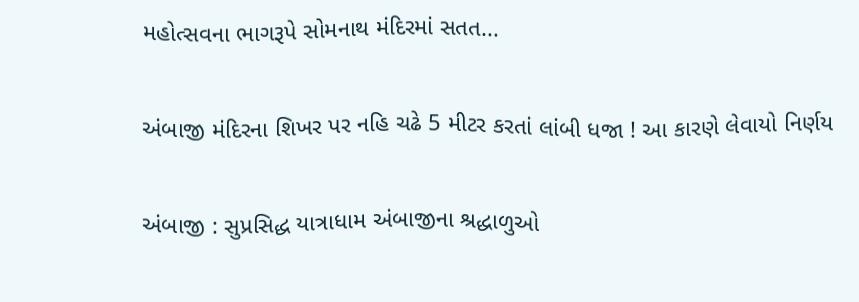મહોત્સવના ભાગરૂપે સોમનાથ મંદિરમાં સતત...

અંબાજી મંદિરના શિખર પર નહિ ચઢે 5 મીટર કરતાં લાંબી ધજા ! આ કારણે લેવાયો નિર્ણય

અંબાજી : સુપ્રસિદ્ધ યાત્રાધામ અંબાજીના શ્રદ્ધાળુઓ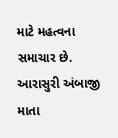માટે મહત્વના સમાચાર છે. આરાસુરી અંબાજી માતા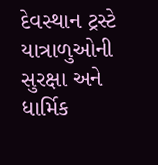દેવસ્થાન ટ્રસ્ટે યાત્રાળુઓની સુરક્ષા અને ધાર્મિક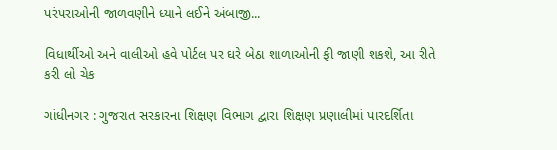પરંપરાઓની જાળવણીને ધ્યાને લઈને અંબાજી...

વિધાર્થીઓ અને વાલીઓ હવે પોર્ટલ પર ઘરે બેઠા શાળાઓની ફી જાણી શકશે, આ રીતે કરી લો ચેક

ગાંધીનગર : ગુજરાત સરકારના શિક્ષણ વિભાગ દ્વારા શિક્ષણ પ્રણાલીમાં પારદર્શિતા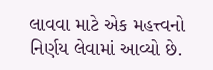લાવવા માટે એક મહત્ત્વનો નિર્ણય લેવામાં આવ્યો છે.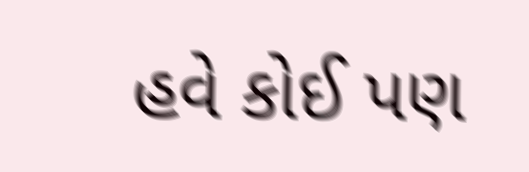હવે કોઈ પણ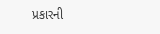પ્રકારની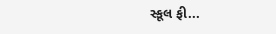સ્કૂલ ફી...